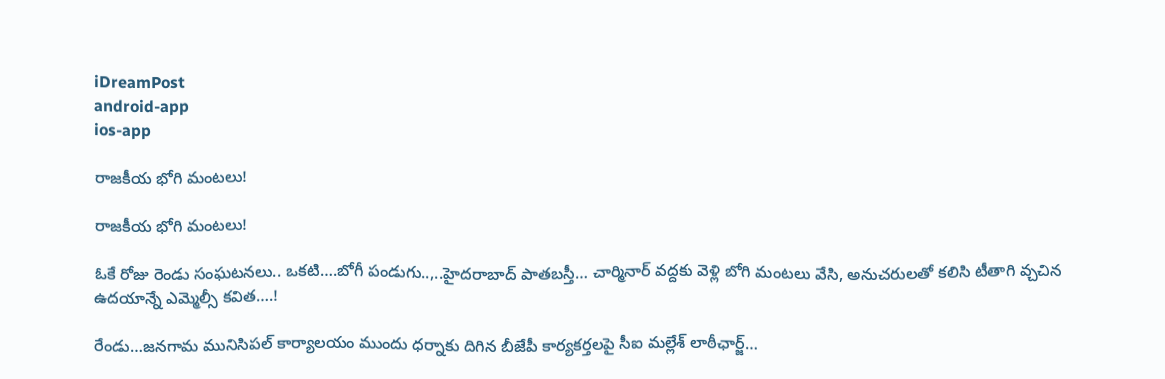iDreamPost
android-app
ios-app

రాజకీయ భోగి మంటలు!

రాజకీయ భోగి మంటలు!

ఓకే రోజు రెండు సంఘటనలు.. ఒకటి….బోగీ పండుగు..,..హైదరాబాద్ పాతబస్తీ… చార్మినార్ వద్దకు వెళ్లి బోగి మంటలు వేసి, అనుచరులతో కలిసి టీతాగి వ్చచిన ఉదయాన్నే ఎమ్మెల్సీ కవిత….!

రేండు…జనగామ మునిసిపల్ కార్యాలయం ముందు ధ‌ర్నాకు దిగిన బీజేపీ కార్యకర్తలపై సీఐ మల్లేశ్ లాఠీఛార్జ్…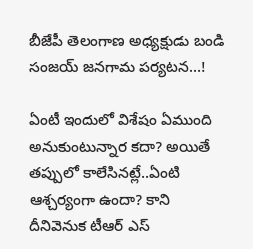బీజేపీ తెలంగాణ అధ్యక్షుడు బండి సంజయ్ జనగామ పర్యటన…!

ఏంటీ ఇందులో విశేషం ఏముంది అనుకుంటున్నార కదా? అయితే తప్పులో కాలేసినట్లే..ఏంటి ఆశ్చర్యంగా ఉందా? కాని దీనివెనుక టీఆర్ ఎస్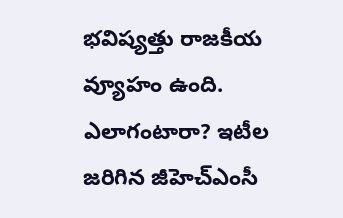భవిష్యత్తు రాజకీయ వ్యూహం ఉంది. ఎలాగంటారా? ఇటీల జరిగిన జీహెచ్ఎంసీ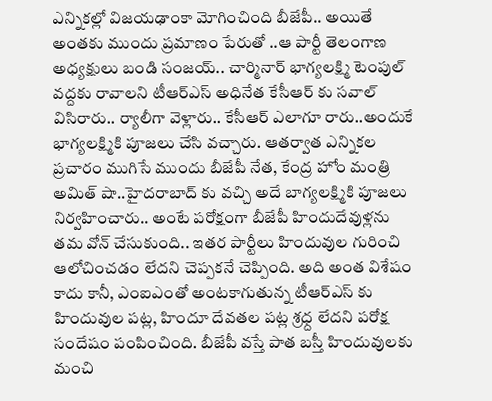ఎన్నికల్లో విజయఢాంకా మోగించింది బీజేపీ.. అయితే అంతకు ముందు ప్రమాణం పేరుతో ..ఆ పార్టీ తెలంగాణ అధ్యక్షులు బండి సంజయ్.. చార్మినార్ భాగ్యలక్ష్మి టెంపుల్ వద్దకు రావాలని టీఆర్ఎస్ అధినేత కేసీఆర్ కు సవాల్ విసిరారు.. ర్యాలీగా వెళ్లారు.. కేసీఆర్ ఎలాగూ రారు..అందుకే భాగ్యలక్ష్మికి పూజలు చేసి వచ్చారు. ఆతర్వాత ఎన్నికల ప్రచారం ముగిసే ముందు బీజేపీ నేత, కేంద్ర హోం మంత్రి అమిత్ షా..హైదరాబాద్ కు వచ్చి అదే బాగ్యలక్ష్మికి పూజలు నిర్వహించారు.. అంటే పరోక్షంగా బీజేపీ హిందుదేవుళ్లను తమ వోన్ చేసుకుంది.. ఇతర పార్టీలు హిందువుల గురించి ఆలోచించడం లేదని చెప్పకనే చెప్పింది. అది అంత విశేషం కాదు కానీ, ఎంఐఎంతో అంటకాగుతున్న టీఆర్ఎస్ కు హిందువుల పట్ల, హిందూ దేవతల పట్ల శ్రధ్ద లేదని పరోక్ష సందేషం పంపించింది. బీజేపీ వస్తే పాత బస్తీ హిందువులకు మంచి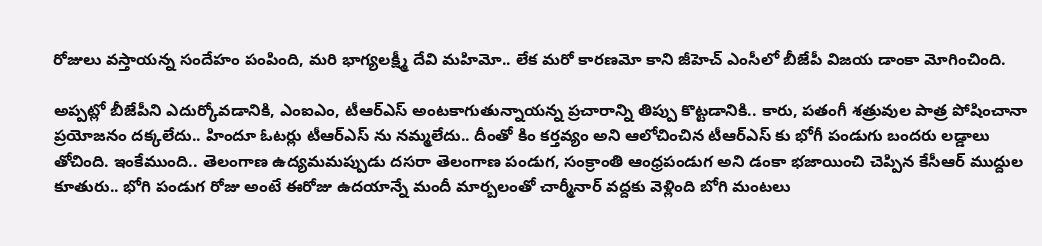రోజులు వస్తాయన్న సందేహం పంపింది, మరి భాగ్యలక్ష్మీ దేవి మహిమో.. లేక మరో కారణమో కాని జీహెచ్ ఎంసీలో బీజేపీ విజయ డాంకా మోగించింది.

అప్పట్లో బీజేపీని ఎదుర్కోవడానికి, ఎంఐఎం, టీఆర్ఎస్ అంటకాగుతున్నాయన్న ప్రచారాన్ని తిప్పు కొట్టడానికి.. కారు, పతంగీ శత్రువుల పాత్ర పోషించానా ప్రయోజనం దక్కలేదు.. హిందూ ఓటర్లు టీఆర్ఎస్ ను నమ్మలేదు.. దీంతో కిం కర్తవ్యం అని ఆలోచించిన టీఆర్ఎస్ కు భోగీ పండుగు బందరు లడ్డాలు తోచింది. ఇంకేముంది.. తెలంగాణ ఉద్యమమప్పుడు దసరా తెలంగాణ పండుగ, సంక్రాంతి ఆంధ్రపండుగ అని డంకా భజాయించి చెప్పిన కేసీఆర్ ముద్దుల కూతురు.. భోగి పండుగ రోజు అంటే ఈరోజు ఉదయాన్నే మందీ మార్బలంతో చార్మీనార్ వద్దకు వెళ్లింది బోగి మంటలు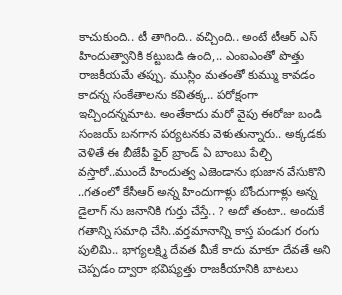కాచుకుంది.. టీ తాగింది.. వచ్చింది.. అంటే టీఆర్ ఎస్ హిందుత్వానికి కట్టుబడి ఉంది,.. ఎంఐఎంతో పొత్తు రాజకీయమే తప్పు. ముస్లిం మతంతో కుమ్ము కావడం కాదన్న సంకేతాలను కవితక్క.. పరోక్షంగా ఇచ్చిందన్నమాట. అంతేకాదు మరో వైపు ఈరోజు బండి సంజయ్ బనగాన పర్యటనకు వెళుతున్నారు.. అక్కడకు వెళితే ఈ బీజేపీ ఫైర్ బ్రాండ్ ఏ బాంబు పేల్చి వస్తారో..ముందే హిందుత్వ ఎజెండాను భుజాన వేసుకొని ..గతంలో కేసీఆర్ అన్న హిందుగాళ్లు బోందుగాళ్లు అన్న డైలాగ్ ను జనానికి గుర్తు చేస్తే.. ? అదో తంటా.. అందుకే గతాన్ని సమాధి చేసి..వర్తమానాన్ని కాస్త పండుగ రంగు పులిమి.. భాగ్యలక్ష్మి దేవత మీకే కాదు మాకూ దేవతే అని చెప్పడం ద్వారా భవిష్యత్తు రాజకీయానికి బాటలు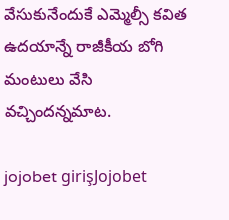వేసుకునేందుకే ఎమ్మెల్సీ కవిత ఉదయాన్నే రాజీకీయ బోగి మంటులు వేసి వచ్చిందన్నమాట.

jojobet girişJojobet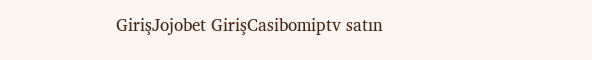GirişJojobet GirişCasibomiptv satın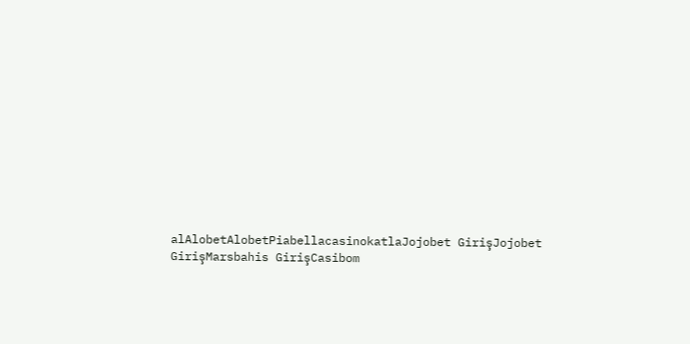alAlobetAlobetPiabellacasinokatlaJojobet GirişJojobet GirişMarsbahis GirişCasibom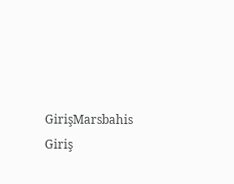GirişMarsbahis Giriş